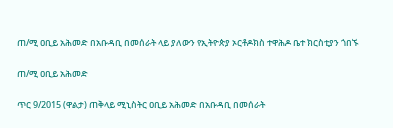ጠ/ሚ ዐቢይ አሕመድ በአቡዳቢ በመሰራት ላይ ያለውን የኢትዮጵያ ኦርቶዶክስ ተዋሕዶ ቤተ ክርስቲያን ጎበኙ

ጠ/ሚ ዐቢይ አሕመድ

ጥር 9/2015 (ዋልታ) ጠቅላይ ሚኒስትር ዐቢይ አሕመድ በአቡዳቢ በመሰራት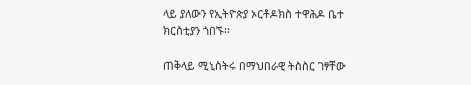ላይ ያለውን የኢትዮጵያ ኦርቶዶክስ ተዋሕዶ ቤተ ክርስቲያን ጎበኙ፡፡

ጠቅላይ ሚኒስትሩ በማህበራዊ ትስስር ገፃቸው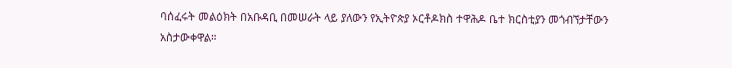ባሰፈሩት መልዕክት በአቡዳቢ በመሠራት ላይ ያለውን የኢትዮጵያ ኦርቶዶክስ ተዋሕዶ ቤተ ክርስቲያን መጎብኘታቸውን አስታውቀዋል።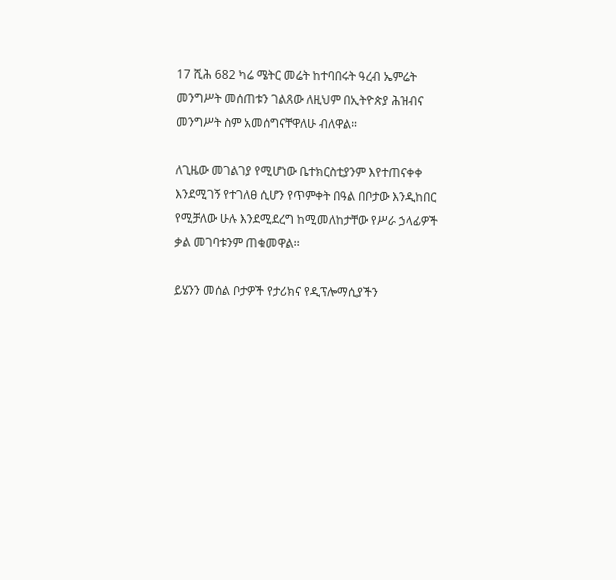17 ሺሕ 682 ካሬ ሜትር መሬት ከተባበሩት ዓረብ ኤምሬት መንግሥት መሰጠቱን ገልጸው ለዚህም በኢትዮጵያ ሕዝብና መንግሥት ስም አመሰግናቸዋለሁ ብለዋል።

ለጊዜው መገልገያ የሚሆነው ቤተክርስቲያንም እየተጠናቀቀ እንደሚገኝ የተገለፀ ሲሆን የጥምቀት በዓል በቦታው እንዲከበር የሚቻለው ሁሉ እንደሚደረግ ከሚመለከታቸው የሥራ ኃላፊዎች ቃል መገባቱንም ጠቁመዋል፡፡

ይሄንን መሰል ቦታዎች የታሪክና የዲፕሎማሲያችን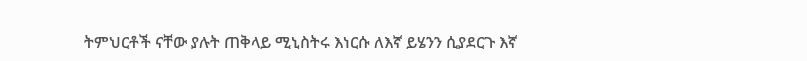ትምህርቶች ናቸው ያሉት ጠቅላይ ሚኒስትሩ እነርሱ ለእኛ ይሄንን ሲያደርጉ እኛ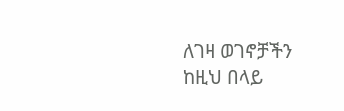ለገዛ ወገኖቻችን ከዚህ በላይ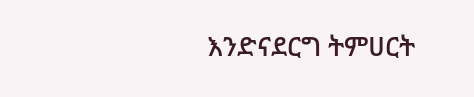እንድናደርግ ትምሀርት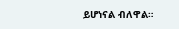ይሆነናል ብለዋል።